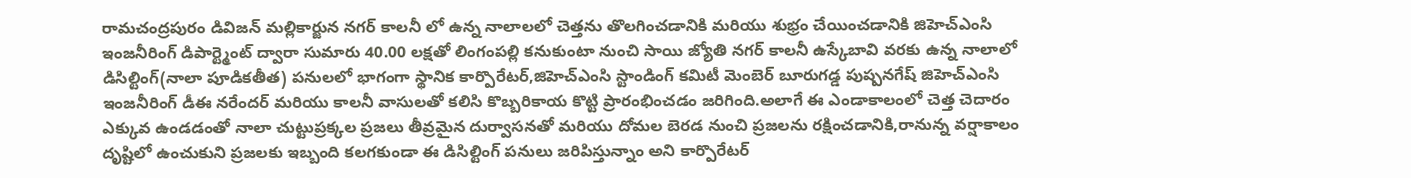రామచంద్రపురం డివిజన్ మల్లికార్జున నగర్ కాలనీ లో ఉన్న నాలాలలో చెత్తను తొలగించడానికి మరియు శుభ్రం చేయించడానికి జిహెచ్ఎంసి ఇంజనీరింగ్ డిపార్ట్మెంట్ ద్వారా సుమారు 40.00 లక్షతో లింగంపల్లి కనుకుంటా నుంచి సాయి జ్యోతి నగర్ కాలనీ ఉస్కేబావి వరకు ఉన్న నాలాలో డిసిల్టింగ్(నాలా పూడికతీత) పనులలో భాగంగా స్థానిక కార్పొరేటర్,జిహెచ్ఎంసి స్టాండింగ్ కమిటీ మెంబెర్ బూరుగడ్డ పుష్పనగేష్ జిహెచ్ఎంసి ఇంజనీరింగ్ డీఈ నరేందర్ మరియు కాలనీ వాసులతో కలిసి కొబ్బరికాయ కొట్టి ప్రారంభించడం జరిగింది.అలాగే ఈ ఎండాకాలంలో చెత్త చెదారం ఎక్కువ ఉండడంతో నాలా చుట్టుప్రక్కల ప్రజలు తీవ్రమైన దుర్వాసనతో మరియు దోమల బెరడ నుంచి ప్రజలను రక్షించడానికి,రానున్న వర్షాకాలం దృష్టిలో ఉంచుకుని ప్రజలకు ఇబ్బంది కలగకుండా ఈ డిసిల్టింగ్ పనులు జరిపిస్తున్నాం అని కార్పొరేటర్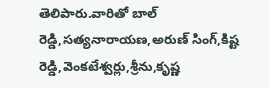తెలిపారు.వారితో బాల్ రెడ్డి,సత్యనారాయణ,అరుణ్ సింగ్,కిష్ట రెడ్డి,వెంకటేశ్వర్లు,శ్రీను,కృష్ణ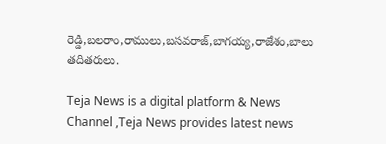రెడ్డి,బలరాం,రాములు,బసవరాజ్,బాగయ్య,రాజేశం,బాలు తదితరులు.

Teja News is a digital platform & News Channel ,Teja News provides latest news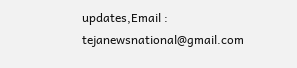updates,Email : tejanewsnational@gmail.com